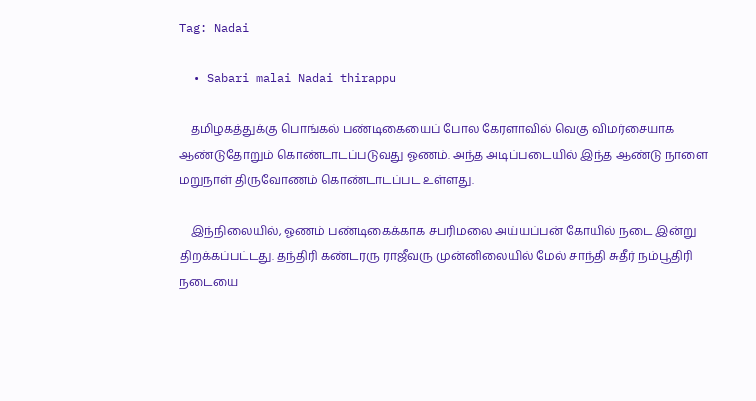Tag: Nadai

  • Sabari malai Nadai thirappu

    தமிழகத்துக்கு பொங்கல் பண்டிகையைப் போல கேரளாவில் வெகு விமர்சையாக ஆண்டுதோறும் கொண்டாடப்படுவது ஓணம். அந்த அடிப்படையில் இந்த ஆண்டு நாளை மறுநாள் திருவோணம் கொண்டாடப்பட உள்ளது.

    இந்நிலையில், ஓணம் பண்டிகைக்காக சபரிமலை அய்யப்பன் கோயில் நடை இன்று திறக்கப்பட்டது. தந்திரி கண்டரரு ராஜீவரு முன்னிலையில் மேல் சாந்தி சுதீர் நம்பூதிரி நடையை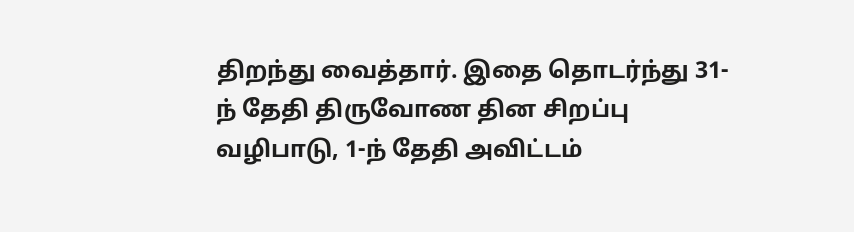திறந்து வைத்தார். இதை தொடர்ந்து 31-ந் தேதி திருவோண தின சிறப்பு வழிபாடு, 1-ந் தேதி அவிட்டம்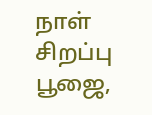நாள் சிறப்பு பூஜை,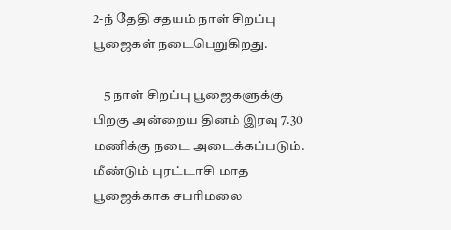2-ந் தேதி சதயம் நாள் சிறப்பு பூஜைகள் நடைபெறுகிறது.

    5 நாள் சிறப்பு பூஜைகளுக்கு பிறகு அன்றைய தினம் இரவு 7.30 மணிக்கு நடை அடைக்கப்படும். மீண்டும் புரட்டாசி மாத பூஜைக்காக சபரிமலை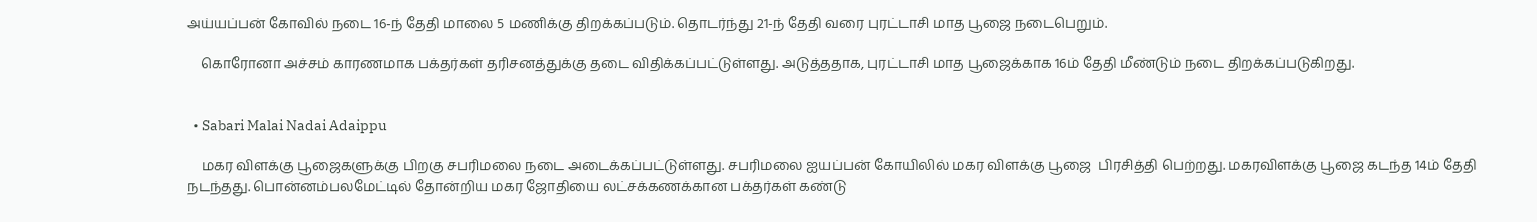அய்யப்பன் கோவில் நடை 16-ந் தேதி மாலை 5 மணிக்கு திறக்கப்படும். தொடர்ந்து 21-ந் தேதி வரை புரட்டாசி மாத பூஜை நடைபெறும்.

    கொரோனா அச்சம் காரணமாக பக்தர்கள் தரிசனத்துக்கு தடை விதிக்கப்பட்டுள்ளது. அடுத்ததாக, புரட்டாசி மாத பூஜைக்காக 16ம் தேதி மீண்டும் நடை திறக்கப்படுகிறது.


  • Sabari Malai Nadai Adaippu

    மகர விளக்கு பூஜைகளுக்கு பிறகு சபரிமலை நடை அடைக்கப்பட்டுள்ளது. சபரிமலை ஐயப்பன் கோயிலில் மகர விளக்கு பூஜை  பிரசித்தி பெற்றது. மகரவிளக்கு பூஜை கடந்த 14ம் தேதி நடந்தது. பொன்னம்பலமேட்டில் தோன்றிய மகர ஜோதியை லட்சக்கணக்கான பக்தர்கள் கண்டு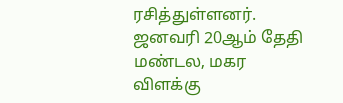ரசித்துள்ளனர். ஜனவரி 20ஆம் தேதி மண்டல, மகர விளக்கு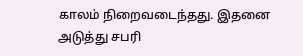காலம் நிறைவடைந்தது. இதனை அடுத்து சபரி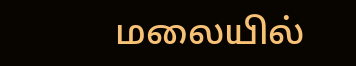மலையில்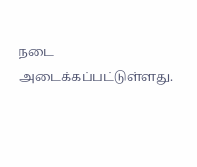நடை அடைக்கப்பட்டுள்ளது.